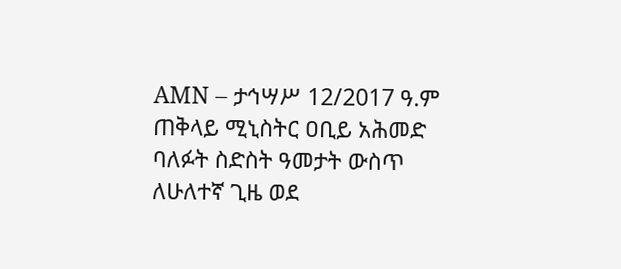AMN – ታኅሣሥ 12/2017 ዓ.ም
ጠቅላይ ሚኒስትር ዐቢይ አሕመድ ባለፉት ስድስት ዓመታት ውስጥ ለሁለተኛ ጊዜ ወደ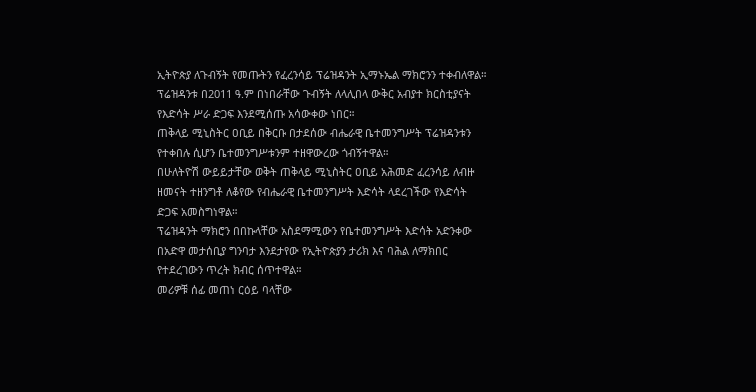ኢትዮጵያ ለጉብኝት የመጡትን የፈረንሳይ ፕሬዝዳንት ኢማኑኤል ማክሮንን ተቀብለዋል።
ፕሬዝዳንቱ በ2011 ዓ.ም በነበራቸው ጉብኝት ለላሊበላ ውቅር አብያተ ክርስቲያናት የእድሳት ሥራ ድጋፍ እንደሚሰጡ አሳውቀው ነበር።
ጠቅላይ ሚኒስትር ዐቢይ በቅርቡ በታደሰው ብሔራዊ ቤተመንግሥት ፕሬዝዳንቱን የተቀበሉ ሲሆን ቤተመንግሥቱንም ተዘዋውረው ጎብኝተዋል።
በሁለትዮሽ ውይይታቸው ወቅት ጠቅላይ ሚኒስትር ዐቢይ አሕመድ ፈረንሳይ ለብዙ ዘመናት ተዘንግቶ ለቆየው የብሔራዊ ቤተመንግሥት እድሳት ላደረገችው የእድሳት ድጋፍ አመስግነዋል።
ፕሬዝዳንት ማክሮን በበኩላቸው አስደማሚውን የቤተመንግሥት እድሳት አድንቀው በአድዋ መታሰቢያ ግንባታ እንደታየው የኢትዮጵያን ታሪክ እና ባሕል ለማክበር የተደረገውን ጥረት ክብር ሰጥተዋል።
መሪዎቹ ሰፊ መጠነ ርዕይ ባላቸው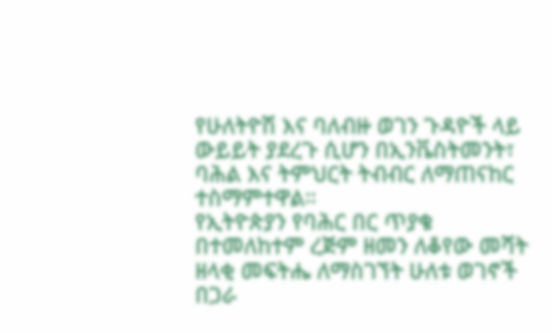የሁለትዮሽ እና ባለብዙ ወገን ጉዳዮች ላይ ውይይት ያደረጉ ሲሆን በኢንቬስትመንት፣ ባሕል እና ትምህርት ትብብር ለማጠናከር ተስማምተዋል።
የኢትዮጵያን የባሕር በር ጥያቄ በተመለከተም ረጅም ዘመን ለቆየው መሻት ዘላቂ መፍትሔ ለማስገኘት ሁለቱ ወገኖች በጋራ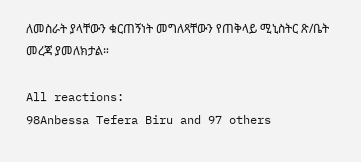ለመስራት ያላቸውን ቁርጠኝነት መግለጻቸውን የጠቅላይ ሚኒስትር ጽ/ቤት መረጃ ያመለክታል።

All reactions:
98Anbessa Tefera Biru and 97 others